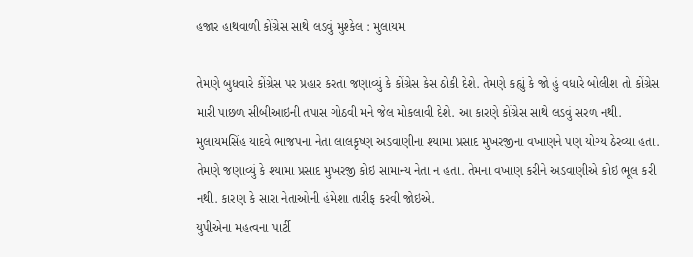હજાર હાથવાળી કોંગ્રેસ સાથે લડવું મુશ્કેલ : મુલાયમ

તેમણે બુધવારે કોંગ્રેસ પર પ્રહાર કરતા જણાવ્યું કે કોંગ્રેસ કેસ ઠોકી દેશે. તેમણે કહ્યું કે જો હું વધારે બોલીશ તો કોંગ્રેસ મારી પાછળ સીબીઆઇની તપાસ ગોઠવી મને જેલ મોકલાવી દેશે. આ કારણે કોંગ્રેસ સાથે લડવું સરળ નથી.
મુલાયમસિંહ યાદવે ભાજપના નેતા લાલકૃષ્ણ અડવાણીના શ્યામા પ્રસાદ મુખરજીના વખાણને પણ યોગ્ય ઠેરવ્યા હતા. તેમણે જણાવ્યું કે શ્યામા પ્રસાદ મુખરજી કોઇ સામાન્ય નેતા ન હતા. તેમના વખાણ કરીને અડવાણીએ કોઇ ભૂલ કરી નથી. કારણ કે સારા નેતાઓની હંમેશા તારીફ કરવી જોઇએ.
યુપીએના મહત્વના પાર્ટી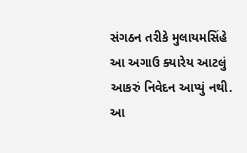સંગઠન તરીકે મુલાયમસિંહે આ અગાઉ ક્યારેય આટલું આકરું નિવેદન આપ્યું નથી. આ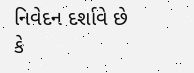નિવેદન દર્શાવે છે કે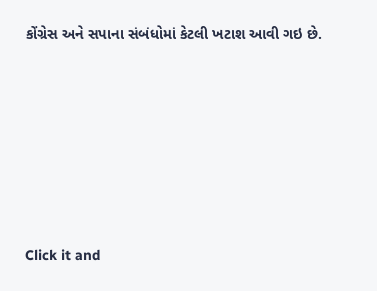કોંગ્રેસ અને સપાના સંબંધોમાં કેટલી ખટાશ આવી ગઇ છે.












Click it and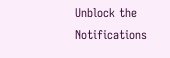Unblock the Notifications